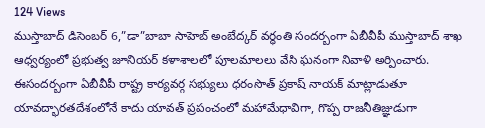124 Views
ముస్తాబాద్ డిసెంబర్ 6,”డా”బాబా సాహెబ్ అంబేద్కర్ వర్ధంతి సందర్బంగా ఏబీవీపీ ముస్తాబాద్ శాఖ ఆధ్వర్యంలో ప్రభుత్వ జూనియర్ కళాశాలలో పూలమాలలు వేసి ఘనంగా నివాళి అర్పించారు. ఈసందర్బంగా ఏబీవీపీ రాష్ట్ర కార్యవర్గ సభ్యులు ధరంసొత్ ప్రకాష్ నాయక్ మాట్లాడుతూ యావద్భారతదేశంలోనే కాదు యావత్ ప్రపంచంలో మహామేధావిగా, గొప్ప రాజనీతిజ్ఞుడుగా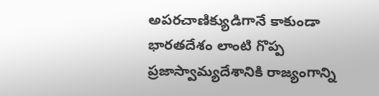అపరచాణిక్యుడిగానే కాకుండా భారతదేశం లాంటి గొప్ప ప్రజాస్వామ్యదేశానికి రాజ్యంగాన్ని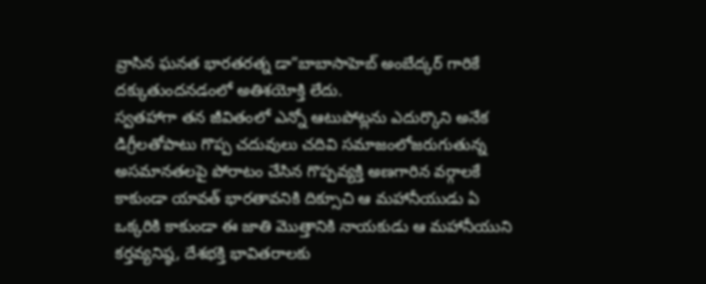వ్రాసిన ఘనత భారతరత్న డా”బాబాసాహెబ్ అంబేద్కర్ గారికే దక్కుతుందనడంలో అతిశయోక్తి లేదు.
స్వతహాగా తన జీవితంలో ఎన్నో ఆటుపోట్లను ఎదుర్కొని అనేక డిగ్రీలతోపాటు గొప్ప చదువులు చదివి సమాజంలోజరుగుతున్న అసమానతలపై పోరాటం చేసిన గొప్పవ్యక్తి అణగారిన వర్గాలకే కాకుండా యావత్ భారతావనికి దిక్సూచి ఆ మహానీయుడు ఏ ఒక్కరికి కాకుండా ఈ జాతి మొత్తానికి నాయకుడు ఆ మహానీయుని కర్తవ్యనిష్ఠ, దేశభక్తి భావితరాలకు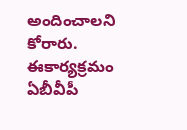అందించాలని కోరారు. ఈకార్యక్రమం ఏబీవీపీ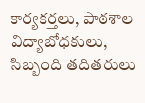కార్యకర్తలు, పాఠశాల విద్యాబోధకులు, సిబ్బంది తదితరులు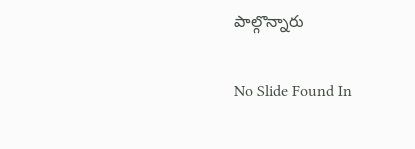పాల్గొన్నారు

No Slide Found In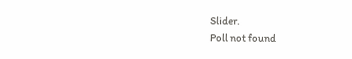Slider.
Poll not found